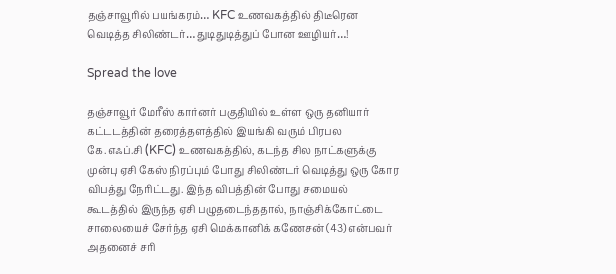தஞ்சாவூரில் பயங்கரம்… KFC உணவகத்தில் திடீரென வெடித்த சிலிண்டர்… துடிதுடித்துப் போன ஊழியர்…!

Spread the love

தஞ்சாவூர் மேரீஸ் கார்னர் பகுதியில் உள்ள ஒரு தனியார் கட்டடத்தின் தரைத்தளத்தில் இயங்கி வரும் பிரபல கே.எஃப்.சி (KFC) உணவகத்தில், கடந்த சில நாட்களுக்கு முன்பு ஏசி கேஸ் நிரப்பும் போது சிலிண்டர் வெடித்து ஒரு கோர விபத்து நேரிட்டது. இந்த விபத்தின் போது சமையல் கூடத்தில் இருந்த ஏசி பழுதடைந்ததால், நாஞ்சிக்கோட்டை சாலையைச் சேர்ந்த ஏசி மெக்கானிக் கணேசன் (43) என்பவர் அதனைச் சரி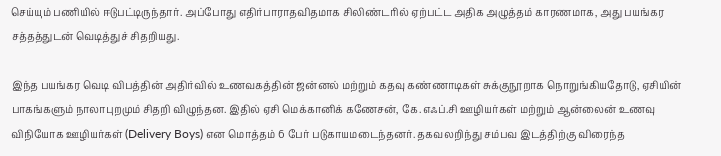செய்யும் பணியில் ஈடுபட்டிருந்தார். அப்போது எதிர்பாராதவிதமாக சிலிண்டரில் ஏற்பட்ட அதிக அழுத்தம் காரணமாக, அது பயங்கர சத்தத்துடன் வெடித்துச் சிதறியது.

இந்த பயங்கர வெடி விபத்தின் அதிர்வில் உணவகத்தின் ஜன்னல் மற்றும் கதவு கண்ணாடிகள் சுக்குநூறாக நொறுங்கியதோடு, ஏசியின் பாகங்களும் நாலாபுறமும் சிதறி விழுந்தன. இதில் ஏசி மெக்கானிக் கணேசன், கே.எஃப்.சி ஊழியர்கள் மற்றும் ஆன்லைன் உணவு விநியோக ஊழியர்கள் (Delivery Boys) என மொத்தம் 6 பேர் படுகாயமடைந்தனர். தகவலறிந்து சம்பவ இடத்திற்கு விரைந்த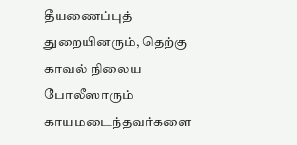தீயணைப்புத் துறையினரும், தெற்கு காவல் நிலைய போலீஸாரும் காயமடைந்தவர்களை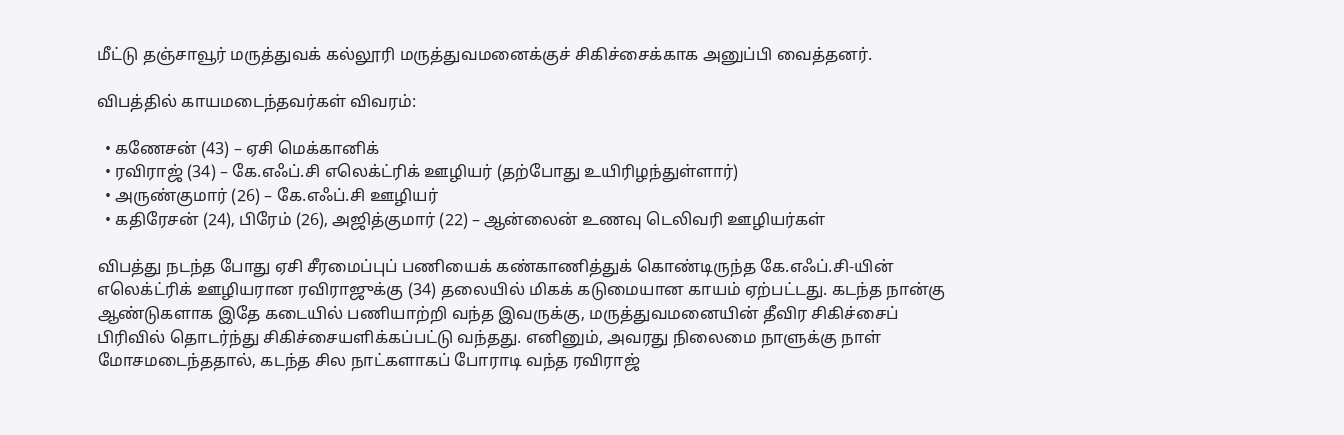மீட்டு தஞ்சாவூர் மருத்துவக் கல்லூரி மருத்துவமனைக்குச் சிகிச்சைக்காக அனுப்பி வைத்தனர்.

விபத்தில் காயமடைந்தவர்கள் விவரம்:

  • கணேசன் (43) – ஏசி மெக்கானிக்
  • ரவிராஜ் (34) – கே.எஃப்.சி எலெக்ட்ரிக் ஊழியர் (தற்போது உயிரிழந்துள்ளார்)
  • அருண்குமார் (26) – கே.எஃப்.சி ஊழியர்
  • கதிரேசன் (24), பிரேம் (26), அஜித்குமார் (22) – ஆன்லைன் உணவு டெலிவரி ஊழியர்கள்

விபத்து நடந்த போது ஏசி சீரமைப்புப் பணியைக் கண்காணித்துக் கொண்டிருந்த கே.எஃப்.சி-யின் எலெக்ட்ரிக் ஊழியரான ரவிராஜுக்கு (34) தலையில் மிகக் கடுமையான காயம் ஏற்பட்டது. கடந்த நான்கு ஆண்டுகளாக இதே கடையில் பணியாற்றி வந்த இவருக்கு, மருத்துவமனையின் தீவிர சிகிச்சைப் பிரிவில் தொடர்ந்து சிகிச்சையளிக்கப்பட்டு வந்தது. எனினும், அவரது நிலைமை நாளுக்கு நாள் மோசமடைந்ததால், கடந்த சில நாட்களாகப் போராடி வந்த ரவிராஜ்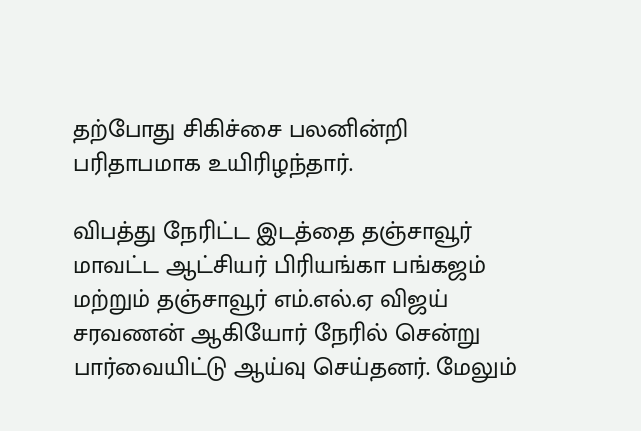தற்போது சிகிச்சை பலனின்றி பரிதாபமாக உயிரிழந்தார்.

விபத்து நேரிட்ட இடத்தை தஞ்சாவூர் மாவட்ட ஆட்சியர் பிரியங்கா பங்கஜம் மற்றும் தஞ்சாவூர் எம்.எல்.ஏ விஜய் சரவணன் ஆகியோர் நேரில் சென்று பார்வையிட்டு ஆய்வு செய்தனர். மேலும்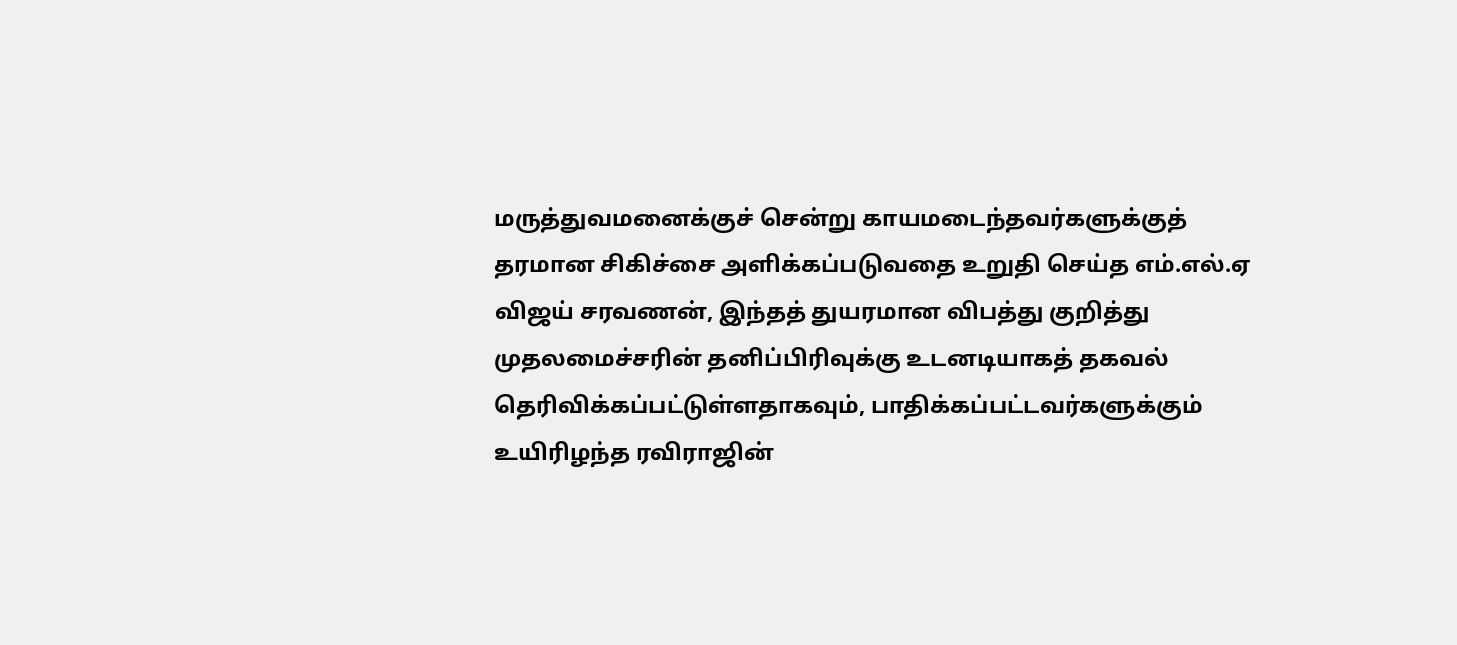மருத்துவமனைக்குச் சென்று காயமடைந்தவர்களுக்குத் தரமான சிகிச்சை அளிக்கப்படுவதை உறுதி செய்த எம்.எல்.ஏ விஜய் சரவணன், இந்தத் துயரமான விபத்து குறித்து முதலமைச்சரின் தனிப்பிரிவுக்கு உடனடியாகத் தகவல் தெரிவிக்கப்பட்டுள்ளதாகவும், பாதிக்கப்பட்டவர்களுக்கும் உயிரிழந்த ரவிராஜின்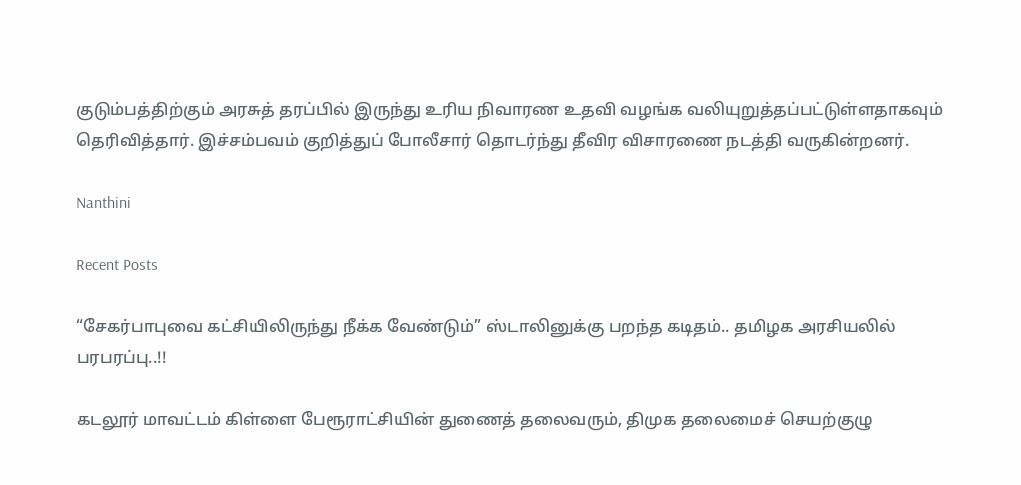குடும்பத்திற்கும் அரசுத் தரப்பில் இருந்து உரிய நிவாரண உதவி வழங்க வலியுறுத்தப்பட்டுள்ளதாகவும் தெரிவித்தார். இச்சம்பவம் குறித்துப் போலீசார் தொடர்ந்து தீவிர விசாரணை நடத்தி வருகின்றனர்.

Nanthini

Recent Posts

“சேகர்பாபுவை கட்சியிலிருந்து நீக்க வேண்டும்” ஸ்டாலினுக்கு பறந்த கடிதம்.. தமிழக அரசியலில் பரபரப்பு..!!

கடலூர் மாவட்டம் கிள்ளை பேரூராட்சியின் துணைத் தலைவரும், திமுக தலைமைச் செயற்குழு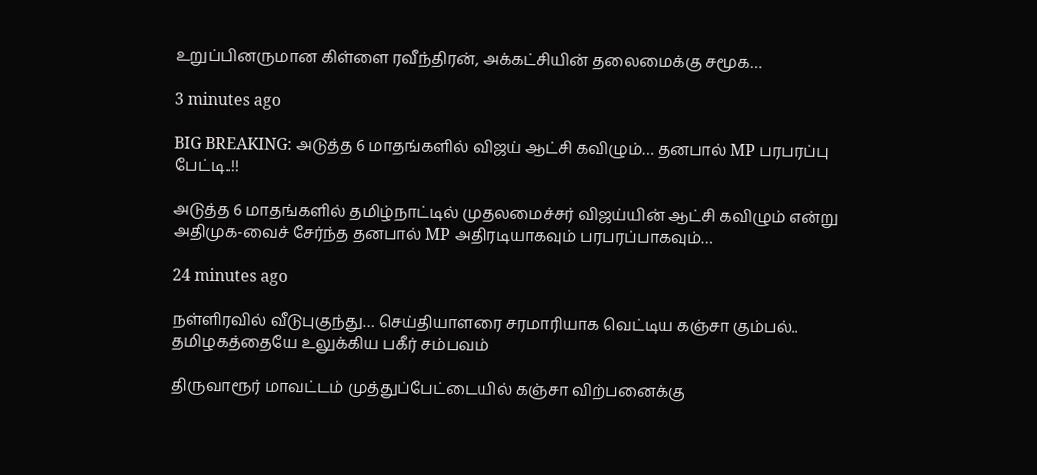உறுப்பினருமான கிள்ளை ரவீந்திரன், அக்கட்சியின் தலைமைக்கு சமூக…

3 minutes ago

BIG BREAKING: அடுத்த 6 மாதங்களில் விஜய் ஆட்சி கவிழும்… தனபால் MP பரபரப்பு பேட்டி..!!

அடுத்த 6 மாதங்களில் தமிழ்நாட்டில் முதலமைச்சர் விஜய்யின் ஆட்சி கவிழும் என்று அதிமுக-வைச் சேர்ந்த தனபால் MP அதிரடியாகவும் பரபரப்பாகவும்…

24 minutes ago

நள்ளிரவில் வீடுபுகுந்து… செய்தியாளரை சரமாரியாக வெட்டிய கஞ்சா கும்பல்.. தமிழகத்தையே உலுக்கிய பகீர் சம்பவம்

திருவாரூர் மாவட்டம் முத்துப்பேட்டையில் கஞ்சா விற்பனைக்கு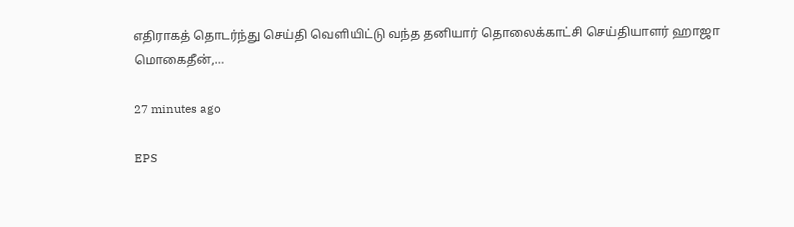எதிராகத் தொடர்ந்து செய்தி வெளியிட்டு வந்த தனியார் தொலைக்காட்சி செய்தியாளர் ஹாஜா மொகைதீன்,…

27 minutes ago

EPS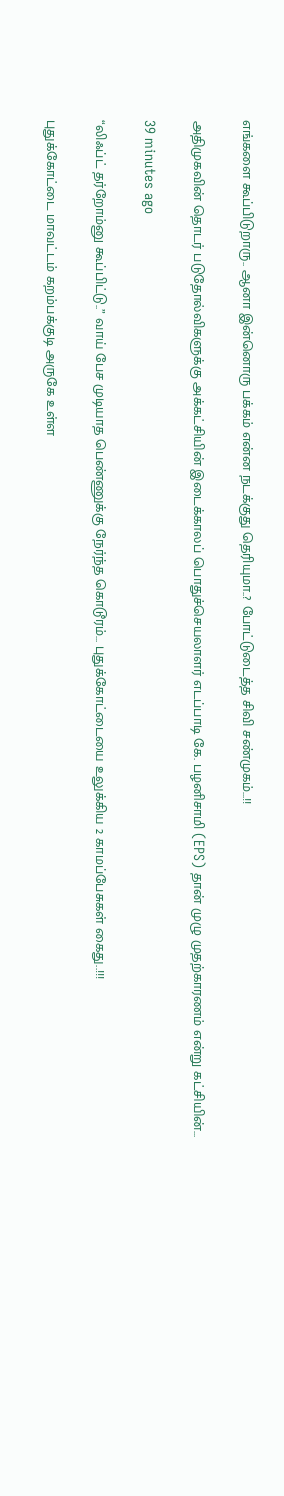எங்களை கூப்பிடுறாரு.. ஆனா இன்னொரு பக்கம் என்ன நடக்குது தெரியுமா..? போட்டுடைத்த சிவி சண்முகம்…!!

அதிமுகவின் தொடர் படுதோல்விகளுக்கு அக்கட்சியின் இடைக்காலப் பொதுச்செயலாளர் எடப்பாடி கே. பழனிசாமி (EPS) தான் முழு முதற்காரணம் என்று கட்சியின்…

39 minutes ago

“லிஃப்ட் தர்றோம்னு கூப்பிட்டு..” வாய் பேச முடியாத பெண்ணுக்கு நேர்ந்த கொடூரம்… புதுக்கோட்டையை உலுக்கிய 2 காமப்பேசுகள் கைது..!!!

புதுக்கோட்டை மாவட்டம் கறம்பக்குடி அருகே உள்ள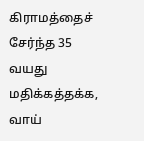கிராமத்தைச் சேர்ந்த 35 வயது மதிக்கத்தக்க, வாய்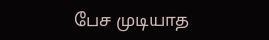பேச முடியாத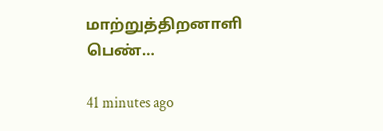மாற்றுத்திறனாளி பெண்…

41 minutes ago